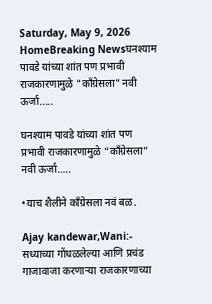Saturday, May 9, 2026
HomeBreaking Newsघनश्याम पावडे यांच्या शांत पण प्रभावी राजकारणामुळे "काँग्रेसला" नवी ऊर्जा.....

घनश्याम पावडे यांच्या शांत पण प्रभावी राजकारणामुळे “काँग्रेसला” नवी ऊर्जा…..

•याच शैलीने काँग्रेसला नवं बळ.

Ajay kandewar,Wani:- सध्याच्या गोंधळलेल्या आणि प्रचंड गाजावाजा करणाऱ्या राजकारणाच्या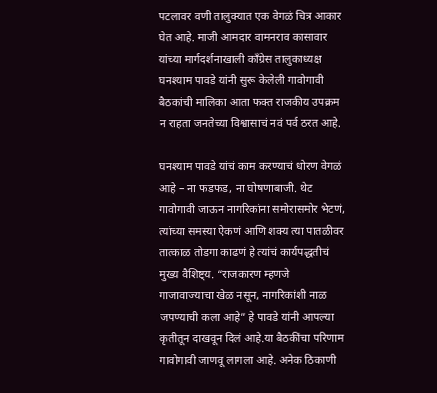पटलावर वणी तालुक्यात एक वेगळं चित्र आकार घेत आहे. माजी आमदार वामनराव कासावार यांच्या मार्गदर्शनाखाली काँग्रेस तालुकाध्यक्ष घनश्याम पावडे यांनी सुरू केलेली गावोगावी बैठकांची मालिका आता फक्त राजकीय उपक्रम न राहता जनतेच्या विश्वासाचं नवं पर्व ठरत आहे.

घनश्याम पावडे यांचं काम करण्याचं धोरण वेगळं आहे – ना फडफड, ना घोषणाबाजी. थेट गावोगावी जाऊन नागरिकांना समोरासमोर भेटणं, त्यांच्या समस्या ऐकणं आणि शक्य त्या पातळीवर तात्काळ तोडगा काढणं हे त्यांचं कार्यपद्धतीचं मुख्य वैशिष्ट्य. “राजकारण म्हणजे गाजावाज्याचा खेळ नसून, नागरिकांशी नाळ जपण्याची कला आहे” हे पावडे यांनी आपल्या कृतीतून दाखवून दिलं आहे.या बैठकींचा परिणाम गावोगावी जाणवू लागला आहे. अनेक ठिकाणी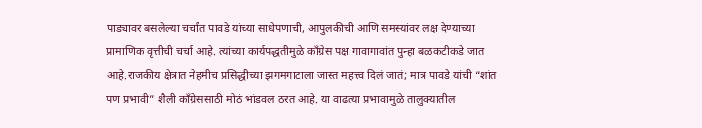पाड्यावर बसलेल्या चर्चांत पावडे यांच्या साधेपणाची, आपुलकीची आणि समस्यांवर लक्ष देण्याच्या प्रामाणिक वृत्तीची चर्चा आहे. त्यांच्या कार्यपद्धतीमुळे काँग्रेस पक्ष गावागावांत पुन्हा बळकटीकडे जात आहे.राजकीय क्षेत्रात नेहमीच प्रसिद्धीच्या झगमगाटाला जास्त महत्त्व दिलं जातं; मात्र पावडे यांची “शांत पण प्रभावी” शैली काँग्रेससाठी मोठं भांडवल ठरत आहे. या वाढत्या प्रभावामुळे तालुक्यातील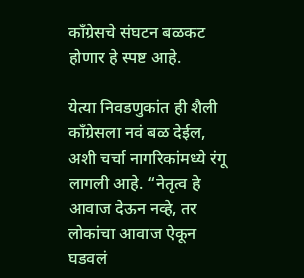काँग्रेसचे संघटन बळकट होणार हे स्पष्ट आहे.

येत्या निवडणुकांत ही शैली काँग्रेसला नवं बळ देईल, अशी चर्चा नागरिकांमध्ये रंगू लागली आहे. “नेतृत्व हे आवाज देऊन नव्हे, तर लोकांचा आवाज ऐकून घडवलं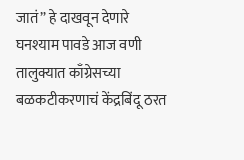जातं” हे दाखवून देणारे घनश्याम पावडे आज वणी तालुक्यात काँग्रेसच्या बळकटीकरणाचं केंद्रबिंदू ठरत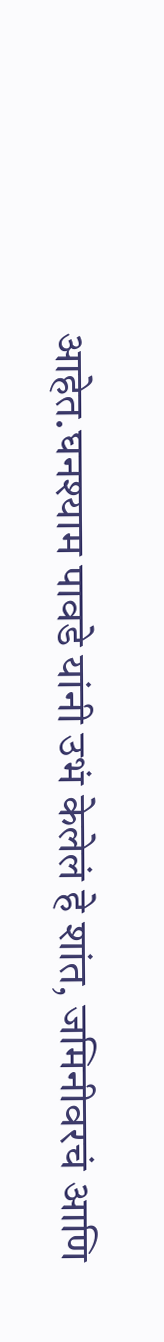आहेत.घनश्याम पावडे यांनी उभं केलेलं हे शांत, जमिनीवरचं आणि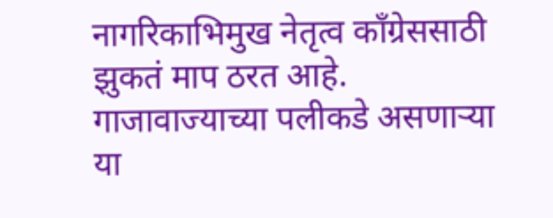नागरिकाभिमुख नेतृत्व काँग्रेससाठी झुकतं माप ठरत आहे. गाजावाज्याच्या पलीकडे असणाऱ्या या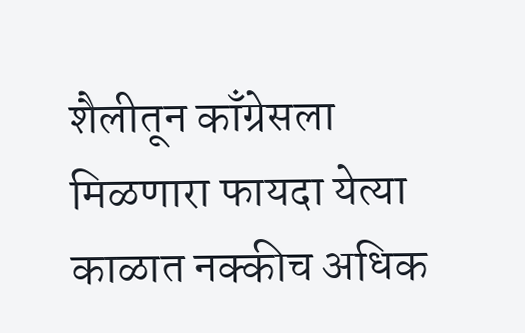शैलीतून काँग्रेसला मिळणारा फायदा येत्या काळात नक्कीच अधिक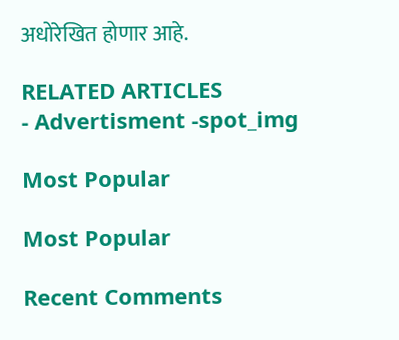अधोरेखित होणार आहे.

RELATED ARTICLES
- Advertisment -spot_img

Most Popular

Most Popular

Recent Comments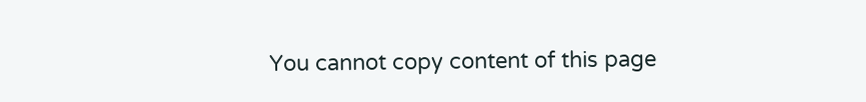You cannot copy content of this page